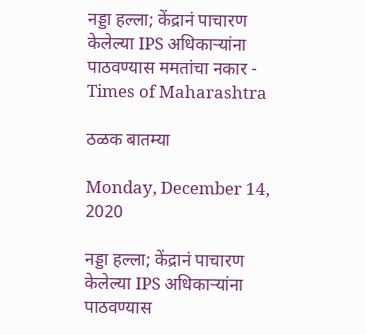नड्डा हल्ला; केंद्रानं पाचारण केलेल्या IPS अधिकाऱ्यांना पाठवण्यास ममतांचा नकार - Times of Maharashtra

ठळक बातम्या

Monday, December 14, 2020

नड्डा हल्ला; केंद्रानं पाचारण केलेल्या IPS अधिकाऱ्यांना पाठवण्यास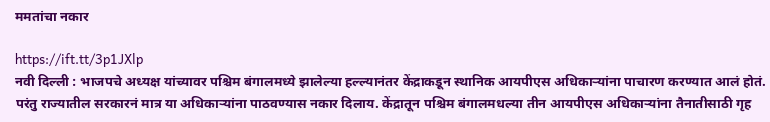ममतांचा नकार

https://ift.tt/3p1JXlp
नवी दिल्ली : भाजपचे अध्यक्ष यांच्यावर पश्चिम बंगालमध्ये झालेल्या हल्ल्यानंतर केंद्राकडून स्थानिक आयपीएस अधिकाऱ्यांना पाचारण करण्यात आलं होतं. परंतु राज्यातील सरकारनं मात्र या अधिकाऱ्यांना पाठवण्यास नकार दिलाय. केंद्रातून पश्चिम बंगालमधल्या तीन आयपीएस अधिकाऱ्यांना तैनातीसाठी गृह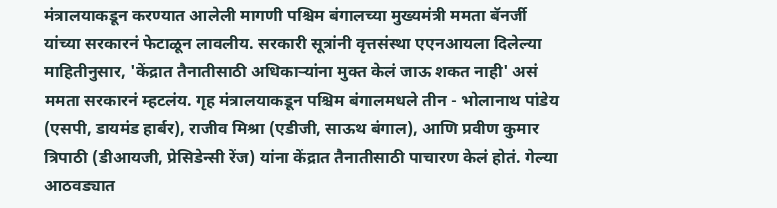मंत्रालयाकडून करण्यात आलेली मागणी पश्चिम बंगालच्या मुख्यमंत्री ममता बॅनर्जी यांच्या सरकारनं फेटाळून लावलीय. सरकारी सूत्रांनी वृत्तसंस्था एएनआयला दिलेल्या माहितीनुसार, 'केंद्रात तैनातीसाठी अधिकाऱ्यांना मुक्त केलं जाऊ शकत नाही' असं ममता सरकारनं म्हटलंय. गृह मंत्रालयाकडून पश्चिम बंगालमधले तीन - भोलानाथ पांडेय (एसपी, डायमंड हार्बर), राजीव मिश्रा (एडीजी, साऊथ बंगाल), आणि प्रवीण कुमार त्रिपाठी (डीआयजी, प्रेसिडेन्सी रेंज) यांना केंद्रात तैनातीसाठी पाचारण केलं होतं. गेल्या आठवड्यात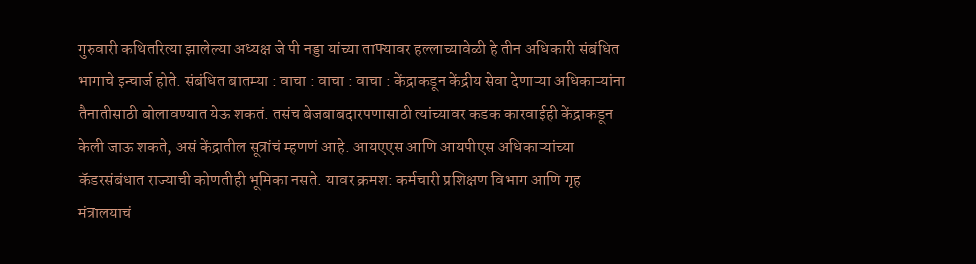गुरुवारी कथितरित्या झालेल्या अध्यक्ष जे पी नड्डा यांच्या ताफ्यावर हल्लाच्यावेळी हे तीन अधिकारी संबंधित भागाचे इन्चार्ज होते. संबंधित बातम्या : वाचा : वाचा : वाचा : केंद्राकडून केंद्रीय सेवा देणाऱ्या अधिकाऱ्यांना तैनातीसाठी बोलावण्यात येऊ शकतं. तसंच बेजबाबदारपणासाठी त्यांच्यावर कडक कारवाईही केंद्राकडून केली जाऊ शकते, असं केंद्रातील सूत्रांचं म्हणणं आहे. आयएएस आणि आयपीएस अधिकाऱ्यांच्या कॅडरसंबंधात राज्याची कोणतीही भूमिका नसते. यावर क्रमश: कर्मचारी प्रशिक्षण विभाग आणि गृह मंत्रालयाचं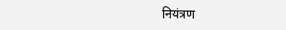नियंत्रण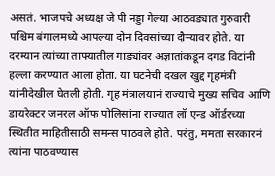असतं. भाजपचे अध्यक्ष जे पी नड्डा गेल्या आठवड्यात गुरुवारी पश्चिम बंगालमध्ये आपल्या दोन दिवसांच्या दौऱ्यावर होते. या दरम्यान त्यांच्या ताफ्यातील गाड्यांवर अज्ञातांकडून दगड विटांनी हल्ला करण्यात आला होता. या घटनेची दखल खुद्द गृहमंत्री यांनीदेखील घेतली होती. गृह मंत्रालयानं राज्याचे मुख्य सचिव आणि डायरेक्टर जनरल ऑफ पोलिसांना राज्यात लॉ एन्ड ऑर्डरच्या स्थितीत माहितीसाठी समन्स पाठवले होते. परंतु, ममता सरकारनं त्यांना पाठवण्यास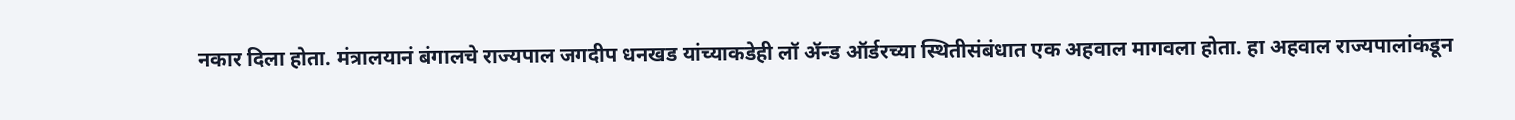नकार दिला होता. मंत्रालयानं बंगालचे राज्यपाल जगदीप धनखड यांच्याकडेही लॉ ॲन्ड ऑर्डरच्या स्थितीसंबंधात एक अहवाल मागवला होता. हा अहवाल राज्यपालांकडून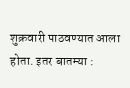शुक्रवारी पाठवण्यात आला होता. इतर बातम्या :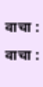वाचा : वाचा :